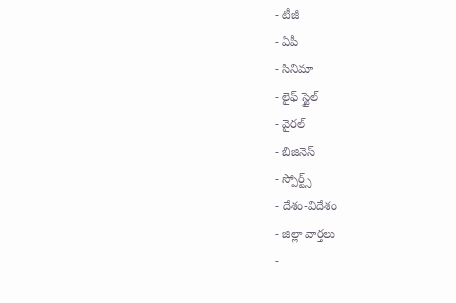- టీజీ
- ఏపీ
- సినిమా
- లైఫ్ స్టైల్
- వైరల్
- బిజినెస్
- స్పోర్ట్స్
- దేశం-విదేశం
- జిల్లా వార్తలు
-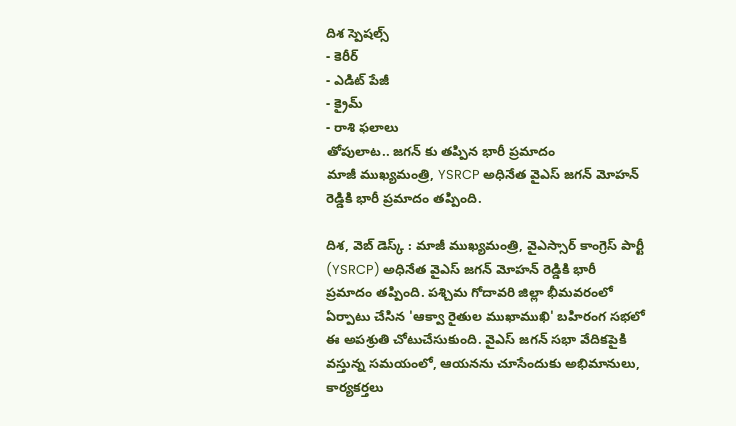దిశ స్పెషల్స్
- కెరీర్
- ఎడిట్ పేజీ
- క్రైమ్
- రాశి ఫలాలు
తోపులాట.. జగన్ కు తప్పిన భారీ ప్రమాదం
మాజీ ముఖ్యమంత్రి, YSRCP అధినేత వైఎస్ జగన్ మోహన్ రెడ్డికి భారీ ప్రమాదం తప్పింది.

దిశ, వెబ్ డెస్క్ : మాజీ ముఖ్యమంత్రి, వైఎస్సార్ కాంగ్రెస్ పార్టీ (YSRCP) అధినేత వైఎస్ జగన్ మోహన్ రెడ్డికి భారీ ప్రమాదం తప్పింది. పశ్చిమ గోదావరి జిల్లా భీమవరంలో ఏర్పాటు చేసిన 'ఆక్వా రైతుల ముఖాముఖి' బహిరంగ సభలో ఈ అపశ్రుతి చోటుచేసుకుంది. వైఎస్ జగన్ సభా వేదికపైకి వస్తున్న సమయంలో, ఆయనను చూసేందుకు అభిమానులు, కార్యకర్తలు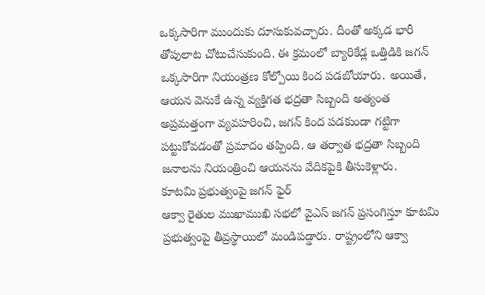ఒక్కసారిగా ముందుకు దూసుకువచ్చారు. దీంతో అక్కడ భారీ తోపులాట చోటుచేసుకుంది. ఈ క్రమంలో బ్యారికేడ్ల ఒత్తిడికి జగన్ ఒక్కసారిగా నియంత్రణ కోల్పోయి కింద పడబోయారు. అయితే, ఆయన వెనుకే ఉన్న వ్యక్తిగత భద్రతా సిబ్బంది అత్యంత అప్రమత్తంగా వ్యవహరించి, జగన్ కింద పడకుండా గట్టిగా పట్టుకోవడంతో ప్రమాదం తప్పింది. ఆ తర్వాత భద్రతా సిబ్బంది జనాలను నియంత్రించి ఆయనను వేదికపైకి తీసుకెళ్లారు.
కూటమి ప్రభుత్వంపై జగన్ ఫైర్
ఆక్వా రైతుల ముఖాముఖి సభలో వైఎస్ జగన్ ప్రసంగిస్తూ కూటమి ప్రభుత్వంపై తీవ్రస్థాయిలో మండిపడ్డారు. రాష్ట్రంలోని ఆక్వా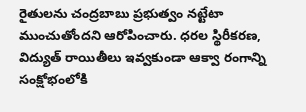రైతులను చంద్రబాబు ప్రభుత్వం నట్టేటా ముంచుతోందని ఆరోపించారు. ధరల స్థిరీకరణ, విద్యుత్ రాయితీలు ఇవ్వకుండా ఆక్వా రంగాన్ని సంక్షోభంలోకి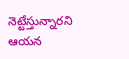నెట్టేస్తున్నారని ఆయన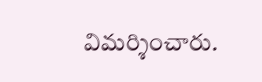విమర్శించారు.